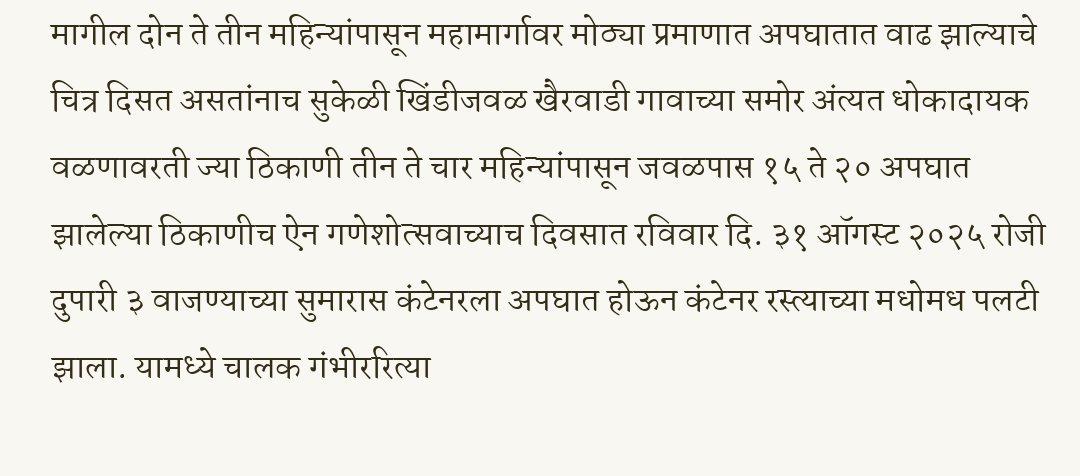मागील दोन ते तीन महिन्यांपासून महामार्गावर मोठ्या प्रमाणात अपघातात वाढ झाल्याचे चित्र दिसत असतांनाच सुकेळी खिंडीजवळ खैरवाडी गावाच्या समोर अंत्यत धोकादायक वळणावरती ज्या ठिकाणी तीन ते चार महिन्यांपासून जवळपास १५ ते २० अपघात झालेल्या ठिकाणीच ऐन गणेशोत्सवाच्याच दिवसात रविवार दि. ३१ ऑगस्ट २०२५ रोजी दुपारी ३ वाजण्याच्या सुमारास कंटेनरला अपघात होऊन कंटेनर रस्त्याच्या मधोमध पलटी झाला. यामध्ये चालक गंभीररित्या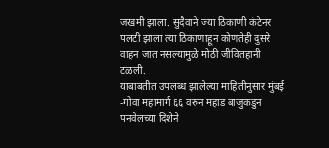जखमी झाला. सुदैवाने ज्या ठिकाणी कंटेनर पलटी झाला त्या ठिकाणाहून कोणतेही दुसरे वाहन जात नसल्यामुळे मोठी जीवितहानी टळली.
याबाबतीत उपलब्ध झालेल्या माहितीनुसार मुंबई -गोवा महामार्ग ६६ वरुन महाड बाजुकडुन पनवेलच्या दिशेने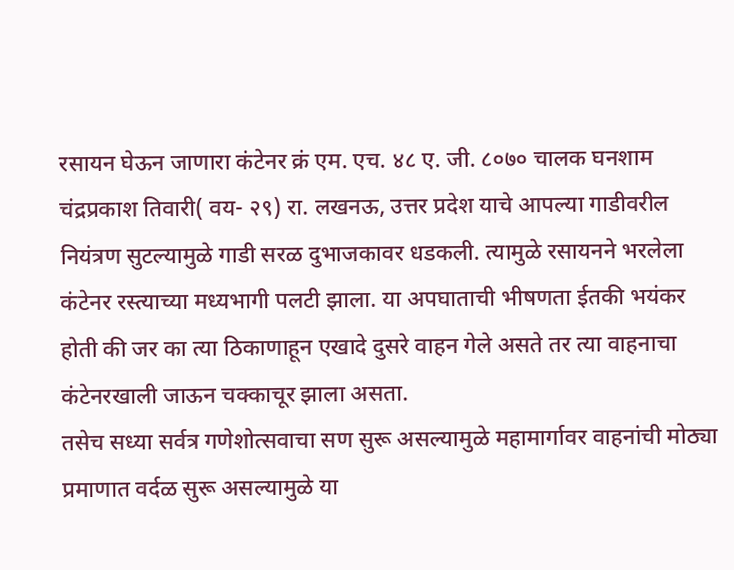रसायन घेऊन जाणारा कंटेनर क्रं एम. एच. ४८ ए. जी. ८०७० चालक घनशाम चंद्रप्रकाश तिवारी( वय- २९) रा. लखनऊ, उत्तर प्रदेश याचे आपल्या गाडीवरील नियंत्रण सुटल्यामुळे गाडी सरळ दुभाजकावर धडकली. त्यामुळे रसायनने भरलेला कंटेनर रस्त्याच्या मध्यभागी पलटी झाला. या अपघाताची भीषणता ईतकी भयंकर होती की जर का त्या ठिकाणाहून एखादे दुसरे वाहन गेले असते तर त्या वाहनाचा कंटेनरखाली जाऊन चक्काचूर झाला असता.
तसेच सध्या सर्वत्र गणेशोत्सवाचा सण सुरू असल्यामुळे महामार्गावर वाहनांची मोठ्या प्रमाणात वर्दळ सुरू असल्यामुळे या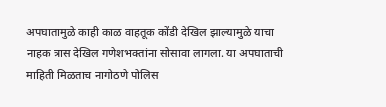अपघातामुळे काही काळ वाहतूक कोंडी देखिल झाल्यामुळे याचा नाहक त्रास देखिल गणेशभक्तांना सोसावा लागला. या अपघाताची माहिती मिळताच नागोठणे पोलिस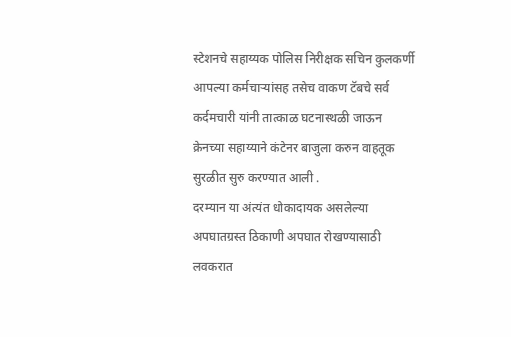स्टेशनचे सहाय्यक पोलिस निरीक्षक सचिन कुलकर्णी आपल्या कर्मचाऱ्यांसह तसेच वाकण टॅबचे सर्व कर्दमचारी यांनी तात्काळ घटनास्थळी जाऊन क्रेनच्या सहाय्याने कंटेनर बाजुला करुन वाहतूक सुरळीत सुरु करण्यात आली .
दरम्यान या अंत्यंत धोकादायक असलेल्या अपघातग्रस्त ठिकाणी अपघात रोखण्यासाठी लवकरात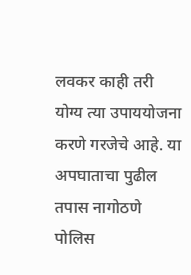लवकर काही तरी योग्य त्या उपाययोजना करणे गरजेचे आहे. या अपघाताचा पुढील तपास नागोठणे पोलिस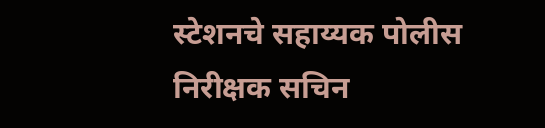स्टेशनचे सहाय्यक पोलीस निरीक्षक सचिन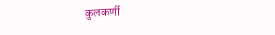कुलकर्णी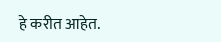हे करीत आहेत.